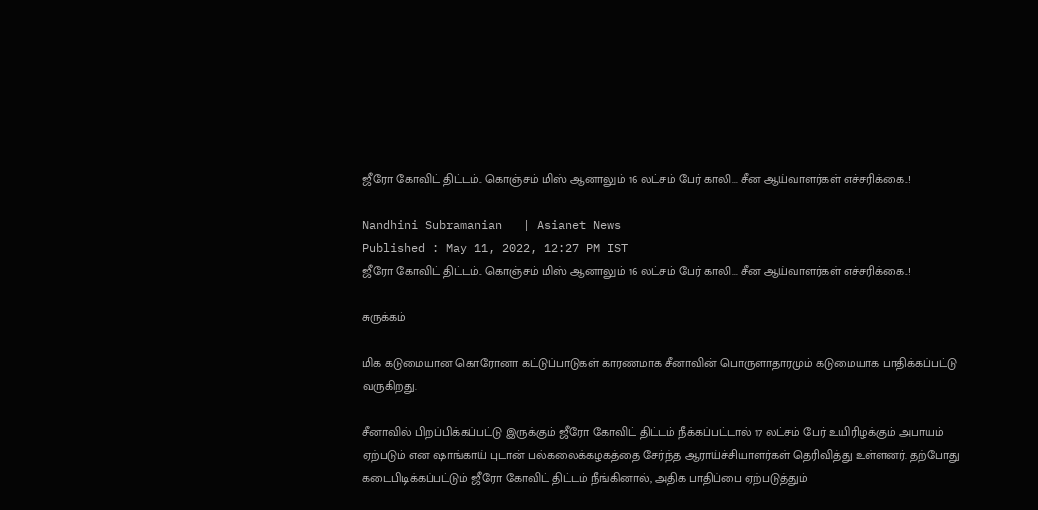ஜீரோ கோவிட் திட்டம்.. கொஞ்சம் மிஸ் ஆனாலும் 16 லட்சம் பேர் காலி... சீன ஆய்வாளர்கள் எச்சரிக்கை..!

Nandhini Subramanian   | Asianet News
Published : May 11, 2022, 12:27 PM IST
ஜீரோ கோவிட் திட்டம்.. கொஞ்சம் மிஸ் ஆனாலும் 16 லட்சம் பேர் காலி... சீன ஆய்வாளர்கள் எச்சரிக்கை..!

சுருக்கம்

மிக கடுமையான கொரோனா கட்டுப்பாடுகள் காரணமாக சீனாவின் பொருளாதாரமும் கடுமையாக பாதிக்கப்பட்டு வருகிறது.

சீனாவில் பிறப்பிக்கப்பட்டு இருக்கும் ஜீரோ கோவிட் திட்டம் நீக்கப்பட்டால் 17 லட்சம் பேர் உயிரிழக்கும் அபாயம் ஏற்படும் என ஷாங்காய் புடான் பல்கலைக்கழகத்தை சேர்ந்த ஆராய்ச்சியாளர்கள் தெரிவித்து உள்ளனர். தற்போது கடைபிடிக்கப்பட்டும் ஜீரோ கோவிட் திட்டம் நீங்கினால், அதிக பாதிப்பை ஏற்படுத்தும்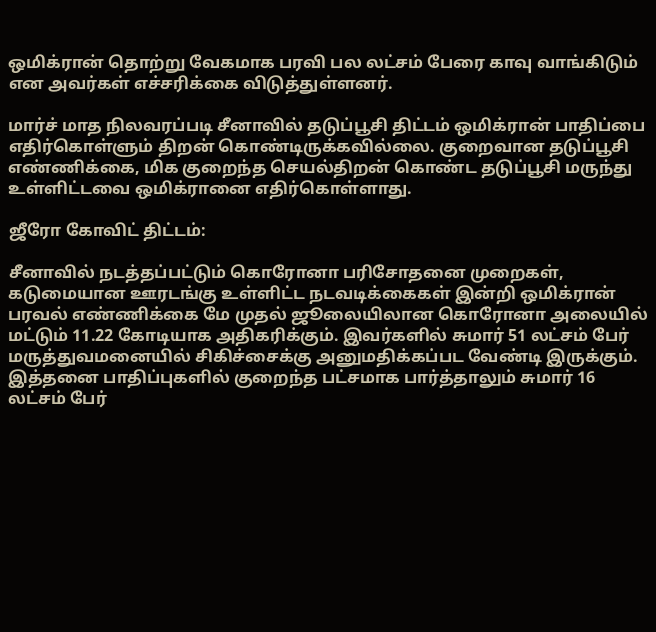ஒமிக்ரான் தொற்று வேகமாக பரவி பல லட்சம் பேரை காவு வாங்கிடும் என அவர்கள் எச்சரிக்கை விடுத்துள்ளனர்.

மார்ச் மாத நிலவரப்படி சீனாவில் தடுப்பூசி திட்டம் ஒமிக்ரான் பாதிப்பை எதிர்கொள்ளும் திறன் கொண்டிருக்கவில்லை. குறைவான தடுப்பூசி எண்ணிக்கை, மிக குறைந்த செயல்திறன் கொண்ட தடுப்பூசி மருந்து உள்ளிட்டவை ஒமிக்ரானை எதிர்கொள்ளாது.

ஜீரோ கோவிட் திட்டம்:

சீனாவில் நடத்தப்பட்டும் கொரோனா பரிசோதனை முறைகள், கடுமையான ஊரடங்கு உள்ளிட்ட நடவடிக்கைகள் இன்றி ஒமிக்ரான் பரவல் எண்ணிக்கை மே முதல் ஜூலையிலான கொரோனா அலையில் மட்டும் 11.22 கோடியாக அதிகரிக்கும். இவர்களில் சுமார் 51 லட்சம் பேர் மருத்துவமனையில் சிகிச்சைக்கு அனுமதிக்கப்பட வேண்டி இருக்கும். இத்தனை பாதிப்புகளில் குறைந்த பட்சமாக பார்த்தாலும் சுமார் 16 லட்சம் பேர்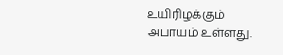உயிரிழக்கும் அபாயம் உள்ளது.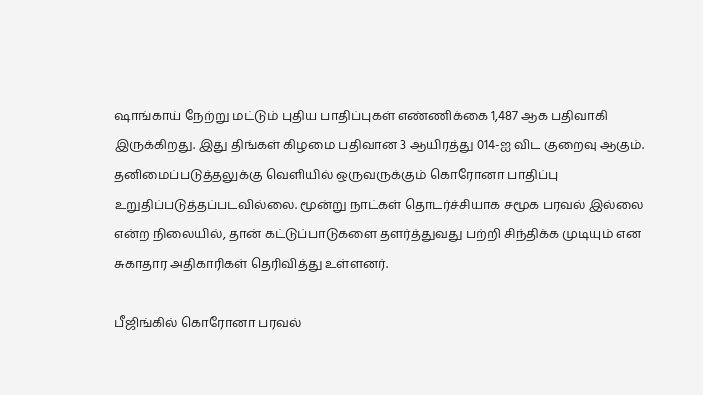ஷாங்காய் நேற்று மட்டும் புதிய பாதிப்புகள் எண்ணிக்கை 1,487 ஆக பதிவாகி இருக்கிறது. இது திங்கள் கிழமை பதிவான 3 ஆயிரத்து 014-ஐ விட குறைவு ஆகும். தனிமைப்படுத்தலுக்கு வெளியில் ஒருவருக்கும் கொரோனா பாதிப்பு உறுதிப்படுத்தப்படவில்லை. மூன்று நாட்கள் தொடர்ச்சியாக சமூக பரவல் இல்லை என்ற நிலையில், தான் கட்டுப்பாடுகளை தளர்த்துவது பற்றி சிந்திக்க முடியும் என சுகாதார அதிகாரிகள் தெரிவித்து உள்ளனர்.

பீஜிங்கில் கொரோனா பரவல்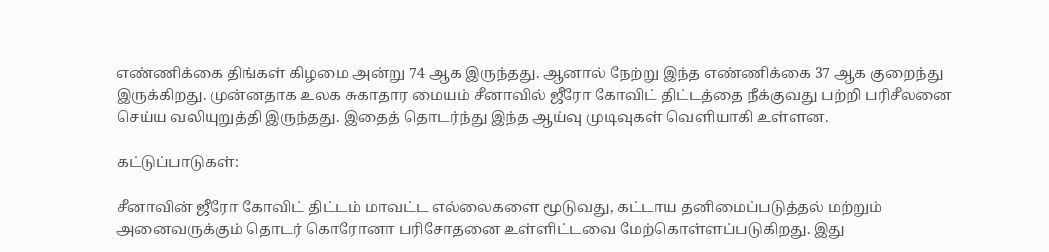எண்ணிக்கை திங்கள் கிழமை அன்று 74 ஆக இருந்தது. ஆனால் நேற்று இந்த எண்ணிக்கை 37 ஆக குறைந்து இருக்கிறது. முன்னதாக உலக சுகாதார மையம் சீனாவில் ஜீரோ கோவிட் திட்டத்தை நீக்குவது பற்றி பரிசீலனை செய்ய வலியுறுத்தி இருந்தது. இதைத் தொடர்ந்து இந்த ஆய்வு முடிவுகள் வெளியாகி உள்ளன.

கட்டுப்பாடுகள்:

சீனாவின் ஜீரோ கோவிட் திட்டம் மாவட்ட எல்லைகளை மூடுவது, கட்டாய தனிமைப்படுத்தல் மற்றும் அனைவருக்கும் தொடர் கொரோனா பரிசோதனை உள்ளிட்டவை மேற்கொள்ளப்படுகிறது. இது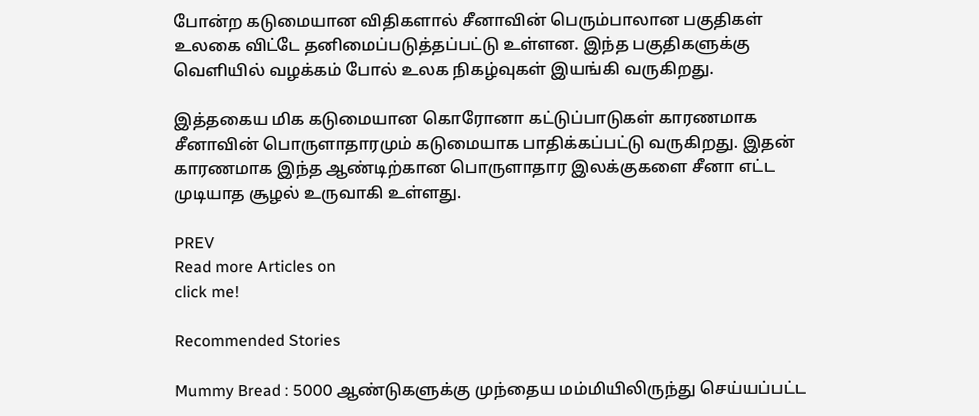போன்ற கடுமையான விதிகளால் சீனாவின் பெரும்பாலான பகுதிகள் உலகை விட்டே தனிமைப்படுத்தப்பட்டு உள்ளன. இந்த பகுதிகளுக்கு வெளியில் வழக்கம் போல் உலக நிகழ்வுகள் இயங்கி வருகிறது.

இத்தகைய மிக கடுமையான கொரோனா கட்டுப்பாடுகள் காரணமாக சீனாவின் பொருளாதாரமும் கடுமையாக பாதிக்கப்பட்டு வருகிறது. இதன் காரணமாக இந்த ஆண்டிற்கான பொருளாதார இலக்குகளை சீனா எட்ட முடியாத சூழல் உருவாகி உள்ளது.

PREV
Read more Articles on
click me!

Recommended Stories

Mummy Bread : 5000 ஆண்டுகளுக்கு முந்தைய மம்மியிலிருந்து செய்யப்பட்ட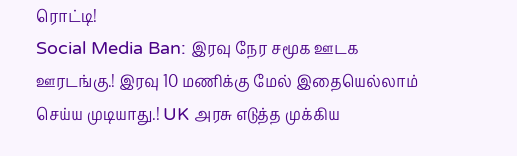ரொட்டி!
Social Media Ban: இரவு நேர சமூக ஊடக ஊரடங்கு.! இரவு 10 மணிக்கு மேல் இதையெல்லாம் செய்ய முடியாது.! UK அரசு எடுத்த முக்கிய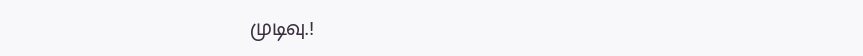முடிவு.!